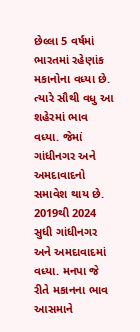છેલ્લા 5 વર્ષમાં ભારતમાં રહેણાંક મકાનોના વધ્યા છે. ત્યારે સૌથી વધુ આ શહેરમાં ભાવ વધ્યા. જેમાં ગાંધીનગર અને અમદાવાદનો સમાવેશ થાય છે. 2019થી 2024 સુધી ગાંધીનગર અને અમદાવાદમાં વધ્યા. મનપા જે રીતે મકાનના ભાવ આસમાને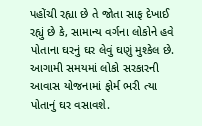પહોંચી રહ્યા છે તે જોતા સાફ દેખાઈ રહ્યું છે કે, સામાન્ય વર્ગના લોકોને હવે પોતાના ઘરનું ઘર લેવું ઘણું મુશ્કેલ છે. આગામી સમયમાં લોકો સરકારની આવાસ યોજનામાં ફોર્મ ભરી ત્યા પોતાનું ઘર વસાવશે.